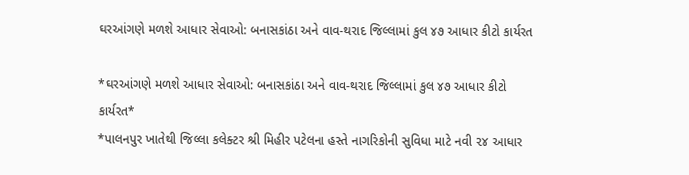ઘરઆંગણે મળશે આધાર સેવાઓ: બનાસકાંઠા અને વાવ-થરાદ જિલ્લામાં કુલ ૪૭ આધાર કીટો કાર્યરત

*ઘરઆંગણે મળશે આધાર સેવાઓ: બનાસકાંઠા અને વાવ-થરાદ જિલ્લામાં કુલ ૪૭ આધાર કીટો કાર્યરત*
*પાલનપુર ખાતેથી જિલ્લા કલેક્ટર શ્રી મિહીર પટેલના હસ્તે નાગરિકોની સુવિધા માટે નવી ૨૪ આધાર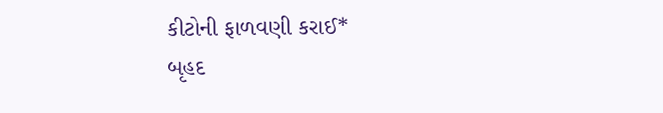કીટોની ફાળવણી કરાઈ*
બૃહદ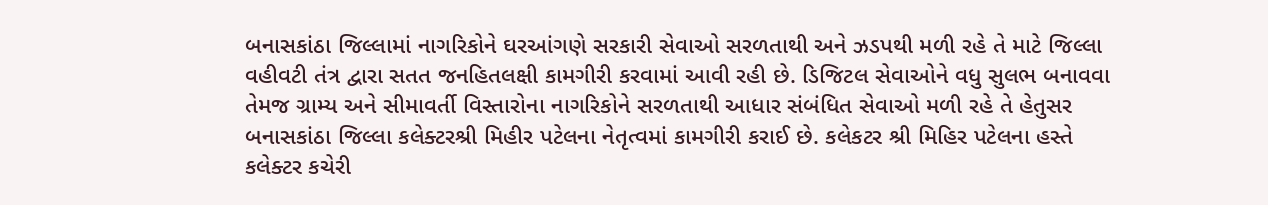બનાસકાંઠા જિલ્લામાં નાગરિકોને ઘરઆંગણે સરકારી સેવાઓ સરળતાથી અને ઝડપથી મળી રહે તે માટે જિલ્લા વહીવટી તંત્ર દ્વારા સતત જનહિતલક્ષી કામગીરી કરવામાં આવી રહી છે. ડિજિટલ સેવાઓને વધુ સુલભ બનાવવા તેમજ ગ્રામ્ય અને સીમાવર્તી વિસ્તારોના નાગરિકોને સરળતાથી આધાર સંબંધિત સેવાઓ મળી રહે તે હેતુસર બનાસકાંઠા જિલ્લા કલેક્ટરશ્રી મિહીર પટેલના નેતૃત્વમાં કામગીરી કરાઈ છે. કલેકટર શ્રી મિહિર પટેલના હસ્તે કલેક્ટર કચેરી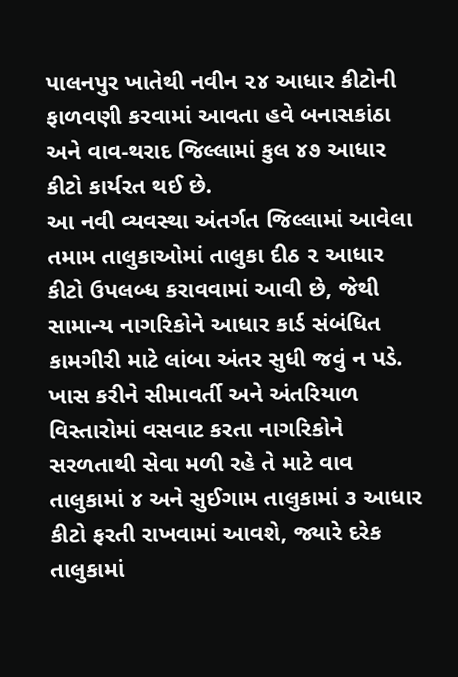પાલનપુર ખાતેથી નવીન ૨૪ આધાર કીટોની ફાળવણી કરવામાં આવતા હવે બનાસકાંઠા અને વાવ-થરાદ જિલ્લામાં કુલ ૪૭ આધાર કીટો કાર્યરત થઈ છે.
આ નવી વ્યવસ્થા અંતર્ગત જિલ્લામાં આવેલા તમામ તાલુકાઓમાં તાલુકા દીઠ ૨ આધાર કીટો ઉપલબ્ધ કરાવવામાં આવી છે, જેથી સામાન્ય નાગરિકોને આધાર કાર્ડ સંબંધિત કામગીરી માટે લાંબા અંતર સુધી જવું ન પડે. ખાસ કરીને સીમાવર્તી અને અંતરિયાળ વિસ્તારોમાં વસવાટ કરતા નાગરિકોને સરળતાથી સેવા મળી રહે તે માટે વાવ તાલુકામાં ૪ અને સુઈગામ તાલુકામાં ૩ આધાર કીટો ફરતી રાખવામાં આવશે, જ્યારે દરેક તાલુકામાં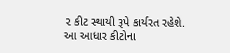૨ કીટ સ્થાયી રૂપે કાર્યરત રહેશે.
આ આધાર કીટોના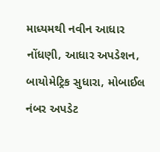માધ્યમથી નવીન આધાર નોંધણી, આધાર અપડેશન, બાયોમેટ્રિક સુધારા, મોબાઈલ નંબર અપડેટ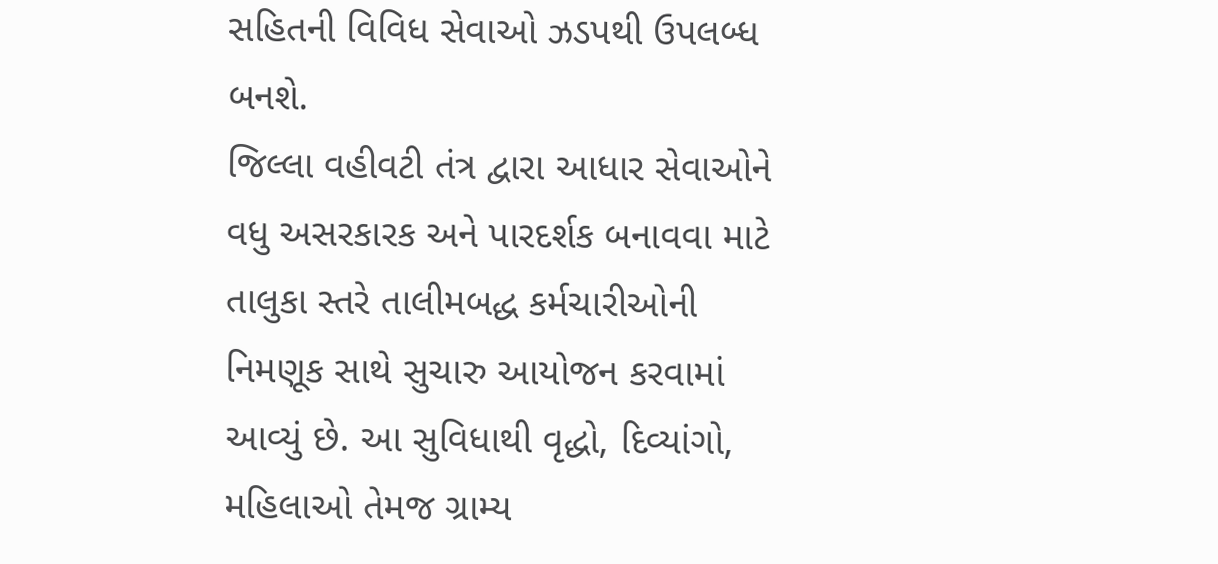સહિતની વિવિધ સેવાઓ ઝડપથી ઉપલબ્ધ બનશે.
જિલ્લા વહીવટી તંત્ર દ્વારા આધાર સેવાઓને વધુ અસરકારક અને પારદર્શક બનાવવા માટે તાલુકા સ્તરે તાલીમબદ્ધ કર્મચારીઓની નિમણૂક સાથે સુચારુ આયોજન કરવામાં આવ્યું છે. આ સુવિધાથી વૃદ્ધો, દિવ્યાંગો, મહિલાઓ તેમજ ગ્રામ્ય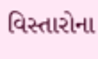વિસ્તારોના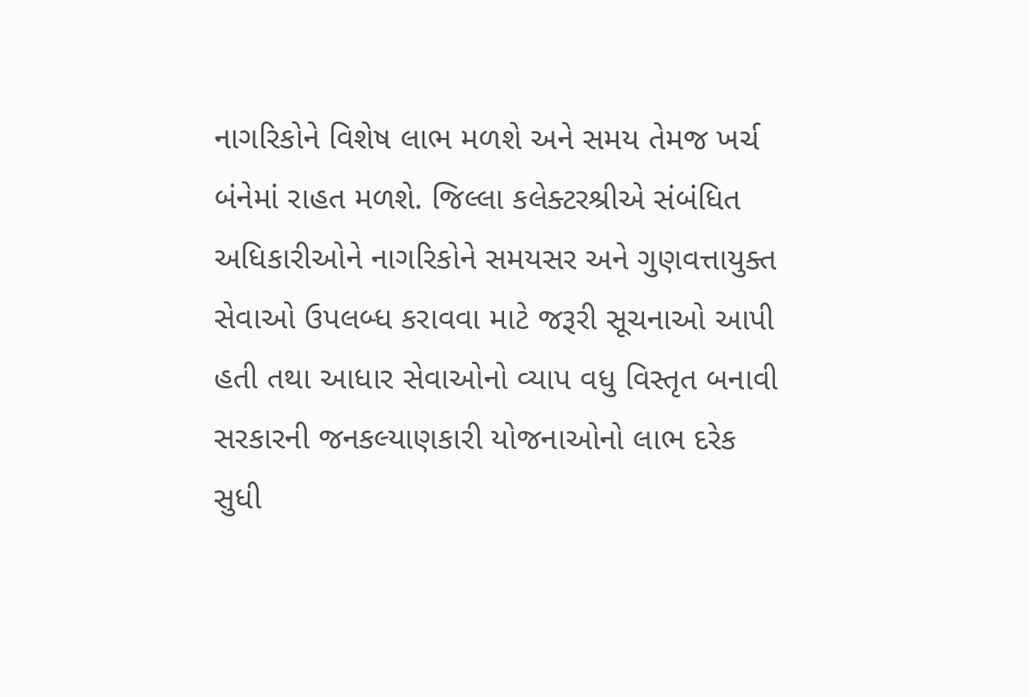નાગરિકોને વિશેષ લાભ મળશે અને સમય તેમજ ખર્ચ બંનેમાં રાહત મળશે. જિલ્લા કલેક્ટરશ્રીએ સંબંધિત અધિકારીઓને નાગરિકોને સમયસર અને ગુણવત્તાયુક્ત સેવાઓ ઉપલબ્ધ કરાવવા માટે જરૂરી સૂચનાઓ આપી હતી તથા આધાર સેવાઓનો વ્યાપ વધુ વિસ્તૃત બનાવી સરકારની જનકલ્યાણકારી યોજનાઓનો લાભ દરેક સુધી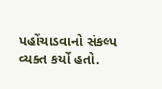પહોંચાડવાનો સંકલ્પ વ્યક્ત કર્યો હતો.